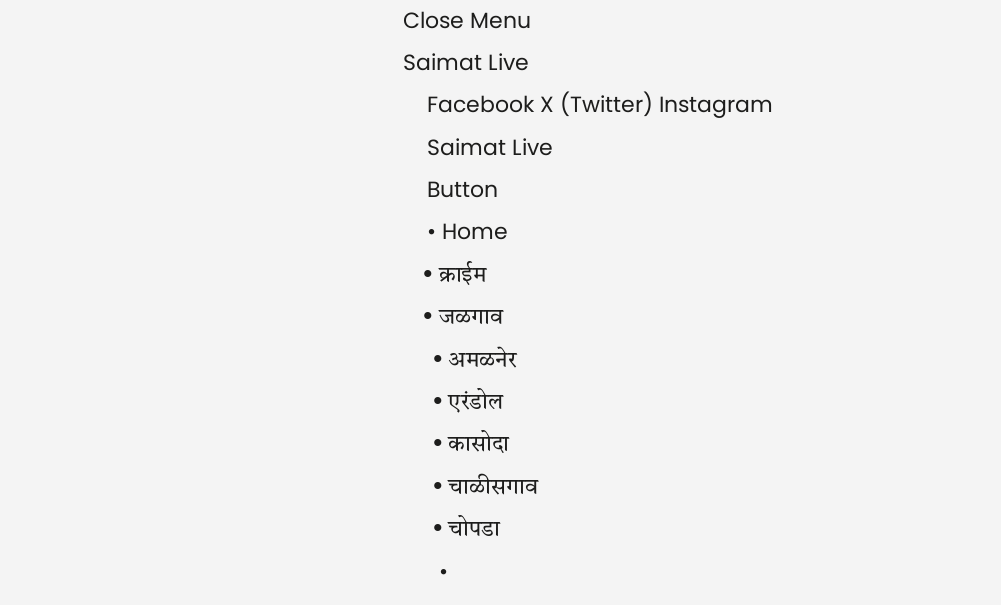Close Menu
Saimat Live
    Facebook X (Twitter) Instagram
    Saimat Live
    Button
    • Home
    • क्राईम
    • जळगाव
      • अमळनेर
      • एरंडोल
      • कासोदा
      • चाळीसगाव
      • चोपडा
      •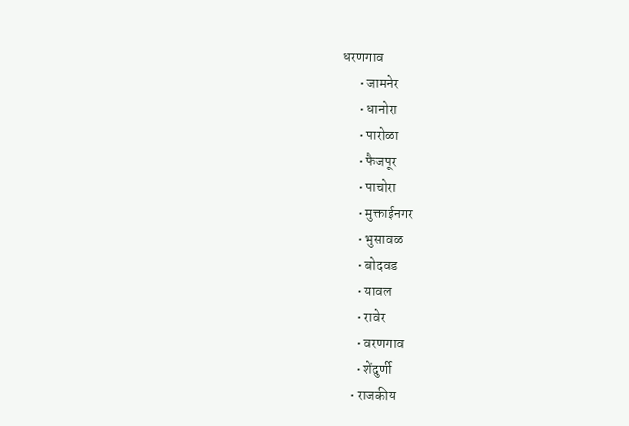धरणगाव
      • जामनेर
      • धानोरा
      • पारोळा
      • फैजपूर
      • पाचोरा
      • मुक्ताईनगर
      • भुसावळ
      • बोदवड
      • यावल
      • रावेर
      • वरणगाव
      • शेंदुर्णी
    • राजकीय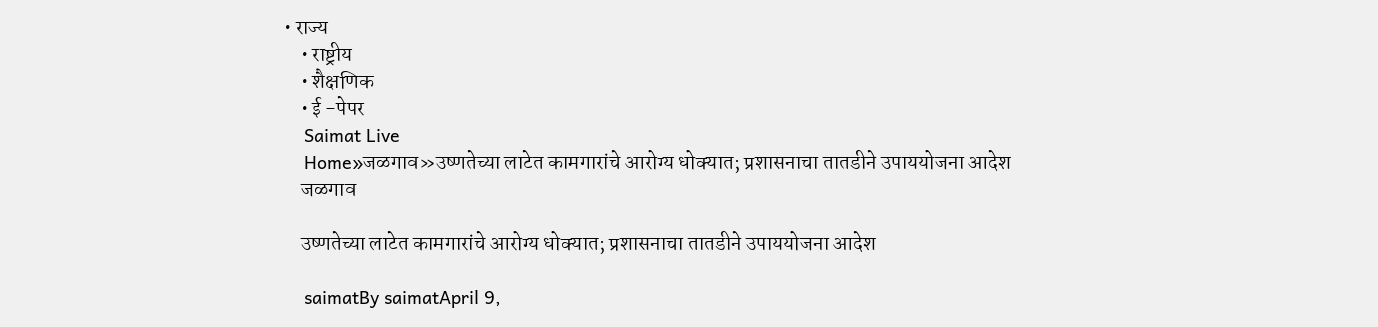• राज्य
    • राष्ट्रीय
    • शैक्षणिक
    • ई -पेपर
    Saimat Live
    Home»जळगाव»उष्णतेच्या लाटेत कामगारांचे आरोग्य धोक्यात; प्रशासनाचा तातडीने उपाययोजना आदेश
    जळगाव

    उष्णतेच्या लाटेत कामगारांचे आरोग्य धोक्यात; प्रशासनाचा तातडीने उपाययोजना आदेश

    saimatBy saimatApril 9,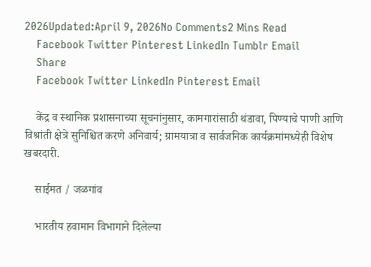2026Updated:April 9, 2026No Comments2 Mins Read
    Facebook Twitter Pinterest LinkedIn Tumblr Email
    Share
    Facebook Twitter LinkedIn Pinterest Email

    केंद्र व स्थानिक प्रशासनाच्या सूचनांनुसार, कामगारांसाठी थंडावा, पिण्याचे पाणी आणि विश्रांती क्षेत्रे सुनिश्चित करणे अनिवार्य; ग्रामयात्रा व सार्वजनिक कार्यक्रमांमध्येही विशेष खबरदारी.

    साईमत / जळगांव

    भारतीय हवामान विभागाने दिलेल्या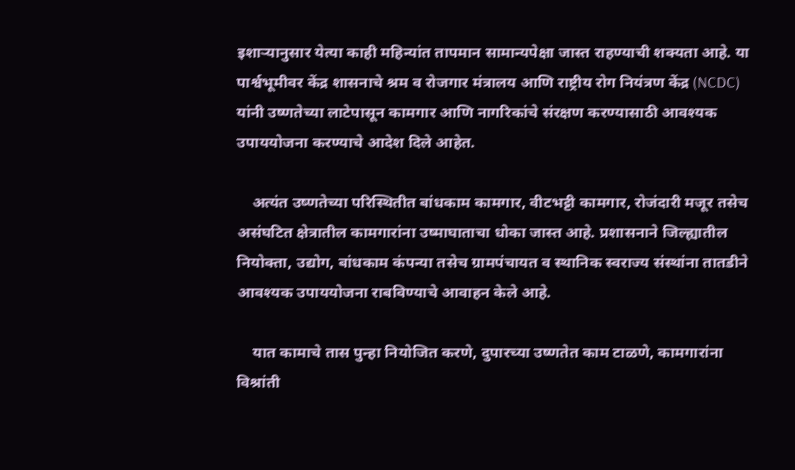इशाऱ्यानुसार येत्या काही महिन्यांत तापमान सामान्यपेक्षा जास्त राहण्याची शक्यता आहे. या पार्श्वभूमीवर केंद्र शासनाचे श्रम व रोजगार मंत्रालय आणि राष्ट्रीय रोग नियंत्रण केंद्र (NCDC) यांनी उष्णतेच्या लाटेपासून कामगार आणि नागरिकांचे संरक्षण करण्यासाठी आवश्यक उपाययोजना करण्याचे आदेश दिले आहेत.

    अत्यंत उष्णतेच्या परिस्थितीत बांधकाम कामगार, वीटभट्टी कामगार, रोजंदारी मजूर तसेच असंघटित क्षेत्रातील कामगारांना उष्माघाताचा धोका जास्त आहे. प्रशासनाने जिल्ह्यातील नियोक्ता, उद्योग, बांधकाम कंपन्या तसेच ग्रामपंचायत व स्थानिक स्वराज्य संस्थांना तातडीने आवश्यक उपाययोजना राबविण्याचे आवाहन केले आहे.

    यात कामाचे तास पुन्हा नियोजित करणे, दुपारच्या उष्णतेत काम टाळणे, कामगारांना विश्रांती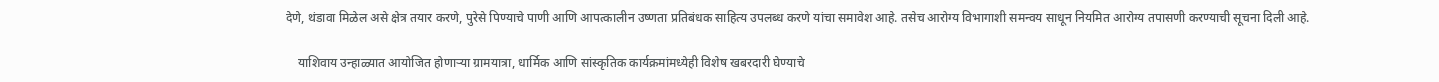देणे, थंडावा मिळेल असे क्षेत्र तयार करणे, पुरेसे पिण्याचे पाणी आणि आपत्कालीन उष्णता प्रतिबंधक साहित्य उपलब्ध करणे यांचा समावेश आहे. तसेच आरोग्य विभागाशी समन्वय साधून नियमित आरोग्य तपासणी करण्याची सूचना दिली आहे.

    याशिवाय उन्हाळ्यात आयोजित होणाऱ्या ग्रामयात्रा, धार्मिक आणि सांस्कृतिक कार्यक्रमांमध्येही विशेष खबरदारी घेण्याचे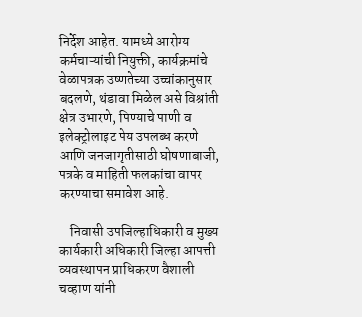निर्देश आहेत. यामध्ये आरोग्य कर्मचाऱ्यांची नियुक्ती, कार्यक्रमांचे वेळापत्रक उष्णतेच्या उच्चांकानुसार बदलणे, थंडावा मिळेल असे विश्रांती क्षेत्र उभारणे, पिण्याचे पाणी व इलेक्ट्रोलाइट पेय उपलब्ध करणे आणि जनजागृतीसाठी घोषणाबाजी, पत्रके व माहिती फलकांचा वापर करण्याचा समावेश आहे.

    निवासी उपजिल्हाधिकारी व मुख्य कार्यकारी अधिकारी जिल्हा आपत्ती व्यवस्थापन प्राधिकरण वैशाली चव्हाण यांनी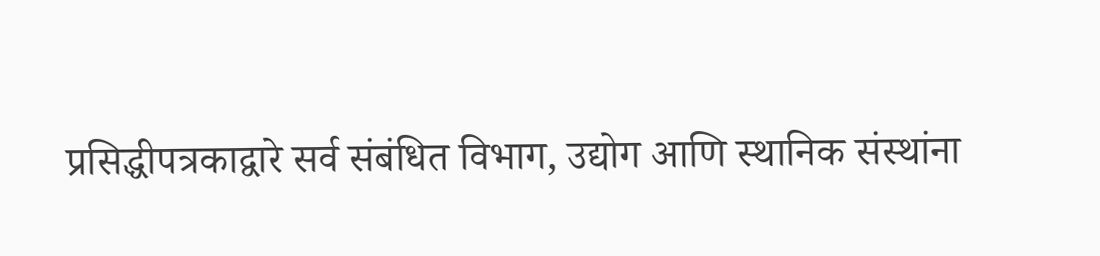प्रसिद्धीपत्रकाद्वारे सर्व संबंधित विभाग, उद्योग आणि स्थानिक संस्थांना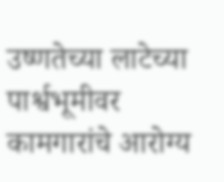उष्णतेच्या लाटेच्या पार्श्वभूमीवर कामगारांचे आरोग्य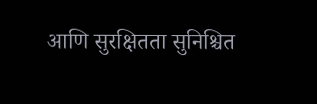आणि सुरक्षितता सुनिश्चित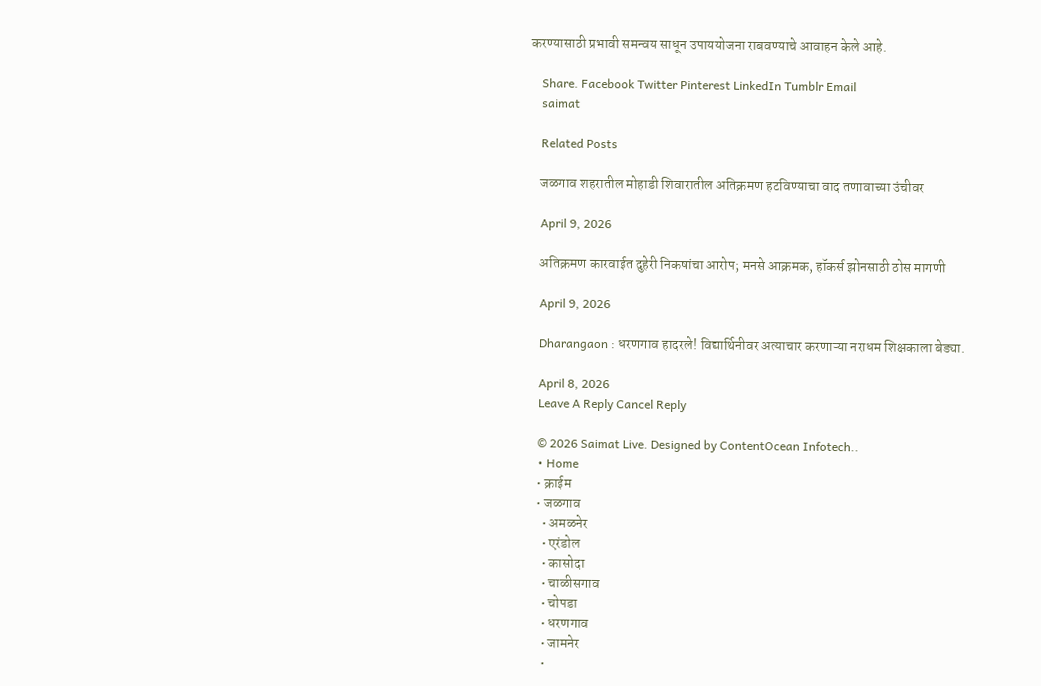करण्यासाठी प्रभावी समन्वय साधून उपाययोजना राबवण्याचे आवाहन केले आहे.

    Share. Facebook Twitter Pinterest LinkedIn Tumblr Email
    saimat

    Related Posts

    जळगाव शहरातील मोहाडी शिवारातील अतिक्रमण हटविण्याचा वाद तणावाच्या उंचीवर

    April 9, 2026

    अतिक्रमण कारवाईत दुहेरी निकषांचा आरोप; मनसे आक्रमक, हॉकर्स झोनसाठी ठोस मागणी

    April 9, 2026

    Dharangaon : धरणगाव हादरले! विद्यार्थिनीवर अत्याचार करणाऱ्या नराधम शिक्षकाला बेड्या.

    April 8, 2026
    Leave A Reply Cancel Reply

    © 2026 Saimat Live. Designed by ContentOcean Infotech..
    • Home
    • क्राईम
    • जळगाव
      • अमळनेर
      • एरंडोल
      • कासोदा
      • चाळीसगाव
      • चोपडा
      • धरणगाव
      • जामनेर
      •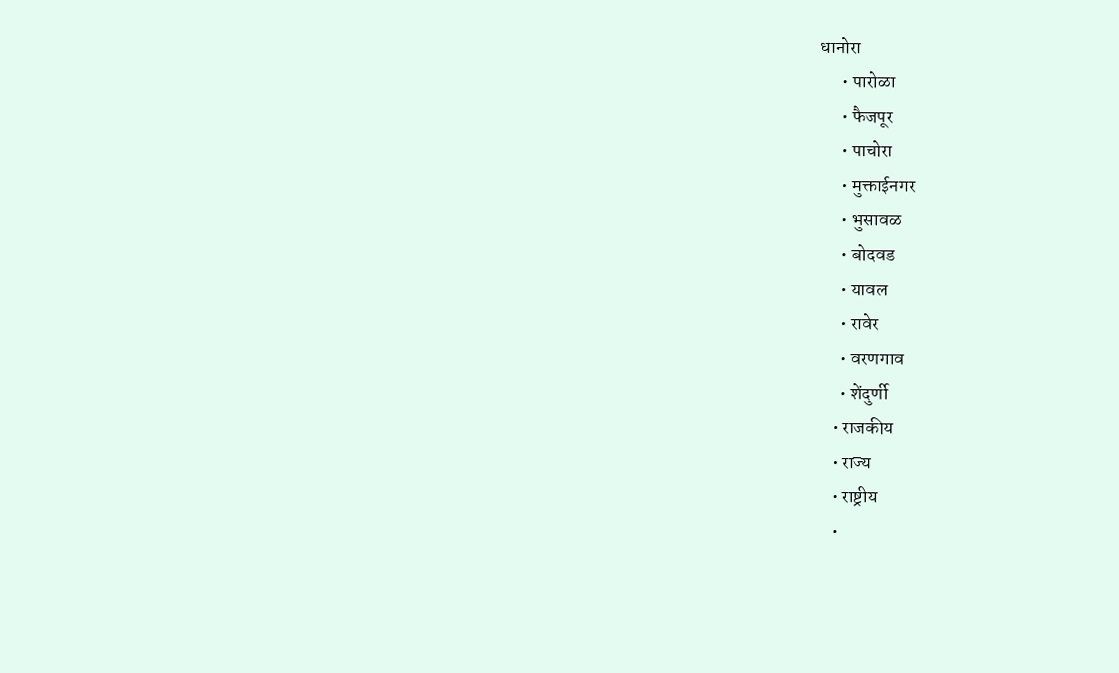धानोरा
      • पारोळा
      • फैजपूर
      • पाचोरा
      • मुक्ताईनगर
      • भुसावळ
      • बोदवड
      • यावल
      • रावेर
      • वरणगाव
      • शेंदुर्णी
    • राजकीय
    • राज्य
    • राष्ट्रीय
    •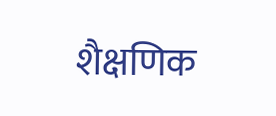शैक्षणिक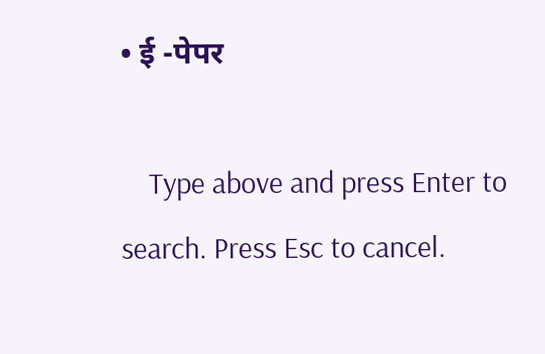• ई -पेपर

    Type above and press Enter to search. Press Esc to cancel.